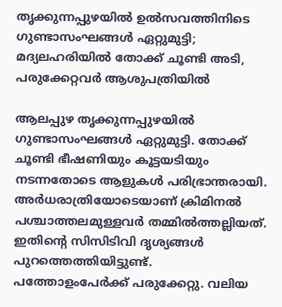തൃക്കുന്നപ്പുഴയില്‍ ഉല്‍സവത്തിനിടെ ഗുണ്ടാസംഘങ്ങള്‍ ഏറ്റുമുട്ടി; മദ്യലഹരിയില്‍ തോക്ക് ചൂണ്ടി അടി, പരുക്കേറ്റവര്‍ ആശുപത്രിയില്‍

ആലപ്പുഴ തൃക്കുന്നപ്പുഴയില്‍ ഗുണ്ടാസംഘങ്ങള്‍ ഏറ്റുമുട്ടി. തോക്ക് ചൂണ്ടി ഭീഷണിയും കൂട്ടയടിയും നടന്നതോടെ ആളുകള്‍ പരിഭ്രാന്തരായി. അര്‍ധരാത്രിയോടെയാണ് ക്രിമിനല്‍ പശ്ചാത്തലമുള്ളവര്‍ തമ്മില്‍ത്തല്ലിയത്. ഇതിന്റെ സിസിടിവി ദൃശ്യങ്ങള്‍ പുറത്തെത്തിയിട്ടുണ്ട്. പത്തോളംപേര്‍ക്ക് പരുക്കേറ്റു. വലിയ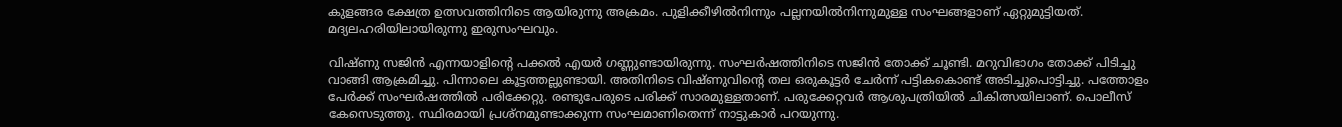കുളങ്ങര ക്ഷേത്ര ഉത്സവത്തിനിടെ ആയിരുന്നു അക്രമം. പുളിക്കീഴില്‍നിന്നും പല്ലനയില്‍നിന്നുമുള്ള സംഘങ്ങളാണ് ഏറ്റുമുട്ടിയത്. മദ്യലഹരിയിലായിരുന്നു ഇരുസംഘവും.

വിഷ്ണു സജിന്‍ എന്നയാളിന്റെ പക്കല്‍ എയര്‍ ഗണ്ണുണ്ടായിരുന്നു. സംഘര്‍ഷത്തിനിടെ സജിന്‍ തോക്ക് ചൂണ്ടി. മറുവിഭാഗം തോക്ക് പിടിച്ചു വാങ്ങി ആക്രമിച്ചു. പിന്നാലെ കൂട്ടത്തല്ലുണ്ടായി. അതിനിടെ വിഷ്ണുവിന്റെ തല ഒരുകൂട്ടര്‍ ചേര്‍ന്ന് പട്ടികകൊണ്ട് അടിച്ചുപൊട്ടിച്ചു. പത്തോളം പേര്‍ക്ക് സംഘര്‍ഷത്തില്‍ പരിക്കേറ്റു. രണ്ടുപേരുടെ പരിക്ക് സാരമുള്ളതാണ്. പരുക്കേറ്റവര്‍ ആശുപത്രിയില്‍ ചികിത്സയിലാണ്. പൊലീസ് കേസെടുത്തു. സ്ഥിരമായി പ്രശ്‌നമുണ്ടാക്കുന്ന സംഘമാണിതെന്ന് നാട്ടുകാര്‍ പറയുന്നു.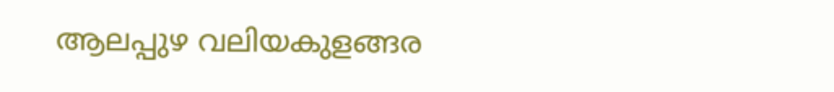ആലപ്പുഴ വലിയകുളങ്ങര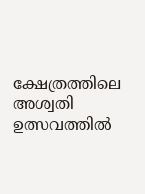ക്ഷേത്രത്തിലെ അശ്വതി ഉത്സവത്തില്‍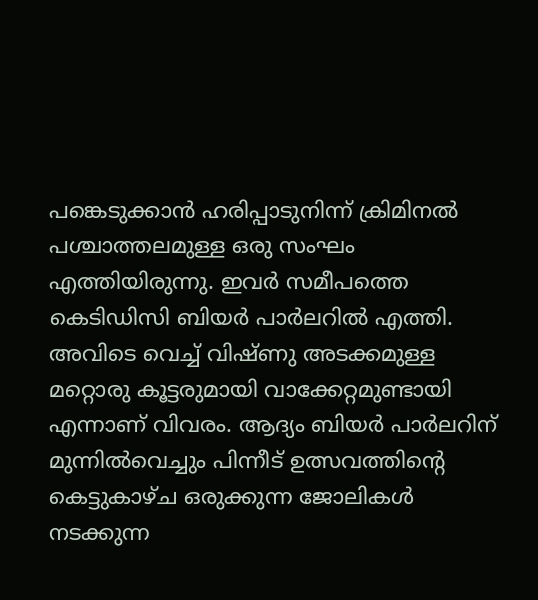പങ്കെടുക്കാന്‍ ഹരിപ്പാടുനിന്ന് ക്രിമിനല്‍ പശ്ചാത്തലമുള്ള ഒരു സംഘം എത്തിയിരുന്നു. ഇവര്‍ സമീപത്തെ കെടിഡിസി ബിയര്‍ പാര്‍ലറില്‍ എത്തി. അവിടെ വെച്ച് വിഷ്ണു അടക്കമുള്ള മറ്റൊരു കൂട്ടരുമായി വാക്കേറ്റമുണ്ടായി എന്നാണ് വിവരം. ആദ്യം ബിയര്‍ പാര്‍ലറിന് മുന്നില്‍വെച്ചും പിന്നീട് ഉത്സവത്തിന്റെ കെട്ടുകാഴ്ച ഒരുക്കുന്ന ജോലികള്‍ നടക്കുന്ന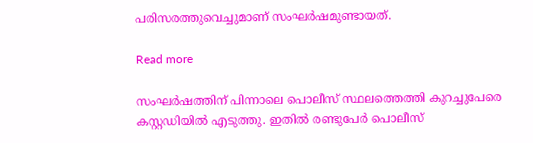പരിസരത്തുവെച്ചുമാണ് സംഘര്‍ഷമുണ്ടായത്.

Read more

സംഘര്‍ഷത്തിന് പിന്നാലെ പൊലീസ് സ്ഥലത്തെത്തി കുറച്ചുപേരെ കസ്റ്റഡിയില്‍ എടുത്തു. ഇതില്‍ രണ്ടുപേര്‍ പൊലീസ്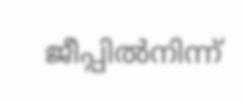ജീപ്പില്‍നിന്ന്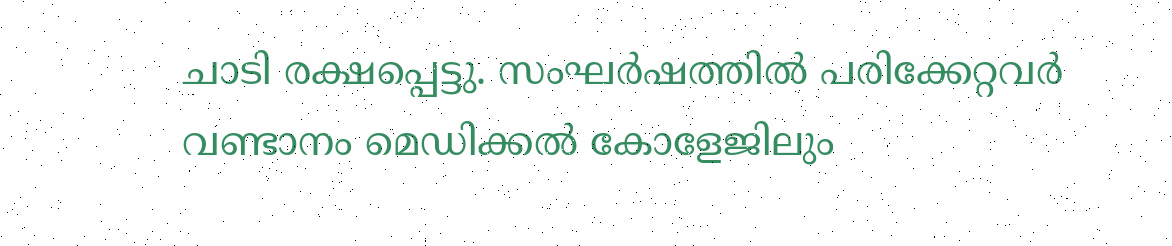ചാടി രക്ഷപ്പെട്ടു. സംഘര്‍ഷത്തില്‍ പരിക്കേറ്റവര്‍ വണ്ടാനം മെഡിക്കല്‍ കോളേജിലും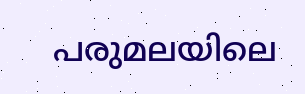പരുമലയിലെ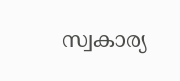സ്വകാര്യ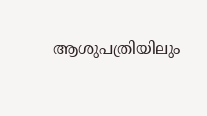ആശുപത്രിയിലും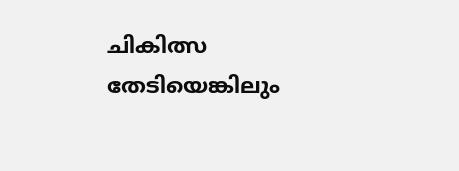ചികിത്സ തേടിയെങ്കിലും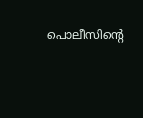പൊലീസിന്റെ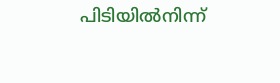പിടിയില്‍നിന്ന്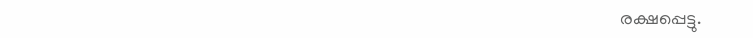രക്ഷപ്പെട്ടു.